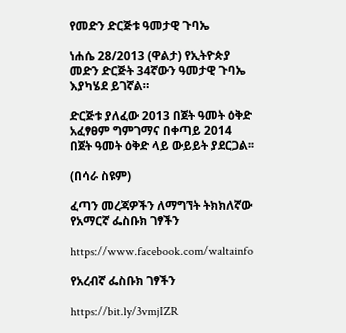የመድን ድርጅቱ ዓመታዊ ጉባኤ

ነሐሴ 28/2013 (ዋልታ) የኢትዮጵያ መድን ድርጅት 34ኛውን ዓመታዊ ጉባኤ እያካሄደ ይገኛል።

ድርጅቱ ያለፈው 2013 በጀት ዓመት ዕቅድ አፈፃፀም ግምገማና በቀጣይ 2014 በጀት ዓመት ዕቅድ ላይ ውይይት ያደርጋል፡፡

(በሳራ ስዩም)

ፈጣን መረጃዎችን ለማግኘት ትክክለኛው የአማርኛ ፌስቡክ ገፃችን

https://www.facebook.com/waltainfo

የአረብኛ ፌስቡክ ገፃችን

https://bit.ly/3vmjIZR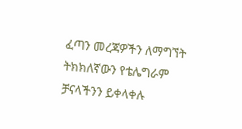ፈጣን መረጃዎችን ለማግኘት ትክክለኛውን የቴሌግራም ቻናላችንን ይቀላቀሉ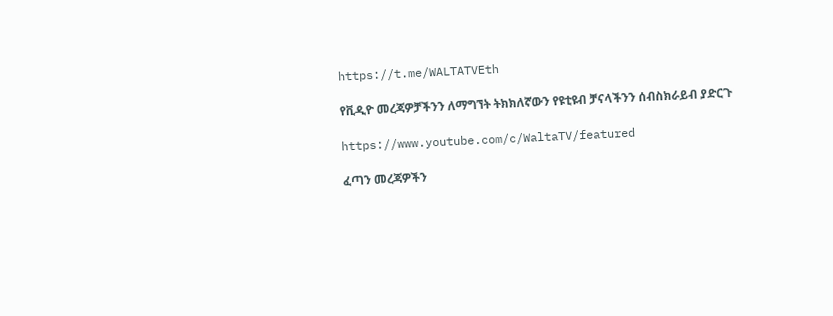https://t.me/WALTATVEth

የቪዲዮ መረጃዎቻችንን ለማግኘት ትክክለኛውን የዩቲዩብ ቻናላችንን ሰብስክራይብ ያድርጉ

https://www.youtube.com/c/WaltaTV/featured

ፈጣን መረጃዎችን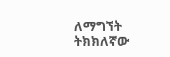ለማግኘት ትክክለኛው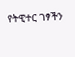የትዊተር ገፃችን